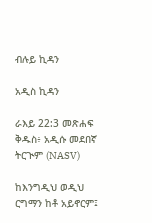ብሉይ ኪዳን

አዲስ ኪዳን

ራእይ 22:3 መጽሐፍ ቅዱስ፥ አዲሱ መደበኛ ትርጒም (NASV)

ከእንግዲህ ወዲህ ርግማን ከቶ አይኖርም፤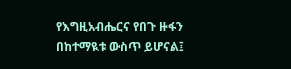የእግዚአብሔርና የበጉ ዙፋን በከተማዪቱ ውስጥ ይሆናል፤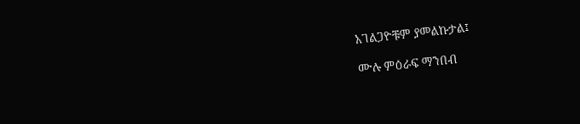አገልጋዮቹም ያመልኩታል፤

ሙሉ ምዕራፍ ማንበብ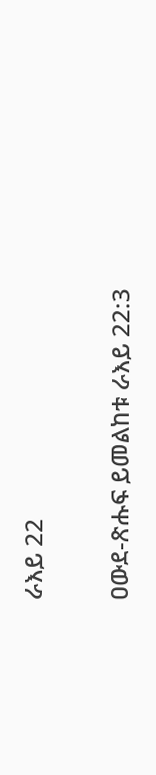ራእይ 22

ዐውደ-ጽሑፍ ይመልከቱ ራእይ 22:3